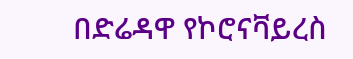በድሬዳዋ የኮሮናቫይረስ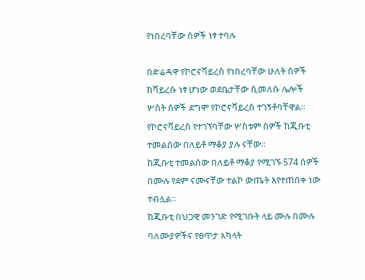የነበረባቸው ሰዎች ነፃ ተባሉ

በድሬዳዋ የኮሮናቫይረስ የነበረባቸው ሁለት ሰዎች ከቫይረሱ ነፃ ሆነው ወደቤታቸው ሲመለሱ ሌሎች ሦስት ሰዎች ደግሞ የኮሮናቫይረስ ተገኝቶባቸዋል። የኮሮናቫይረስ የተገኘባቸው ሦስቱም ሰዎች ከጂቡቲ ተመልሰው በለይቶ ማቆያ ያሉ ናቸው።
ከጂቡቲ ተመልሰው በለይቶ ማቆያ የሚገኙ 574 ሰዎች በሙሉ የደም ናሙናቸው ተልኮ ውጤት እየተጠበቀ ነው ተብሏል።
ከጂቡቲ በህጋዊ መንገድ የሚገቡት ላይ ሙሉ በሙሉ ባለሙያዎችና የፀጥታ አካላት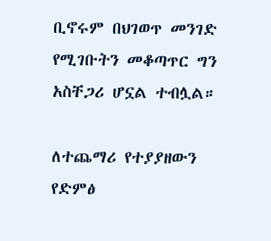ቢኖሩም በህገወጥ መንገድ የሚገቡትን መቆጣጥር ግን አስቸጋሪ ሆኗል ተብሏል።

ለተጨማሪ የተያያዘውን የድምፅ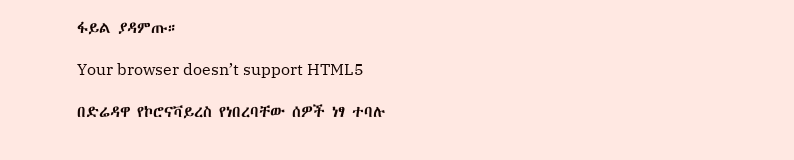ፋይል ያዳምጡ።

Your browser doesn’t support HTML5

በድሬዳዋ የኮሮናቫይረስ የነበረባቸው ሰዎች ነፃ ተባሉ